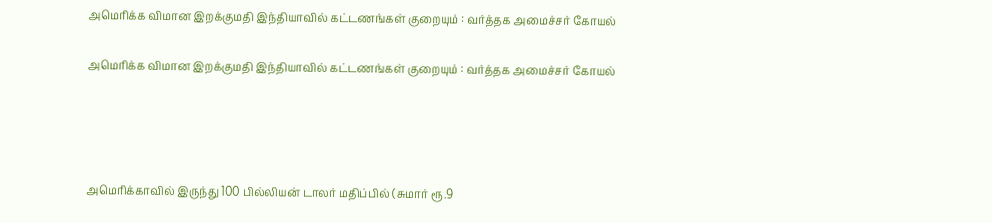அமெரிக்க விமான இறக்குமதி இந்தியாவில் கட்டணங்கள் குறையும் : வர்த்தக அமைச்சர் கோயல்

அமெரிக்க விமான இறக்குமதி இந்தியாவில் கட்டணங்கள் குறையும் : வர்த்தக அமைச்சர் கோயல்




அமெரிக்காவில் இருந்து 100 பில்லியன் டாலர் மதிப்பில் (சுமார் ரூ.9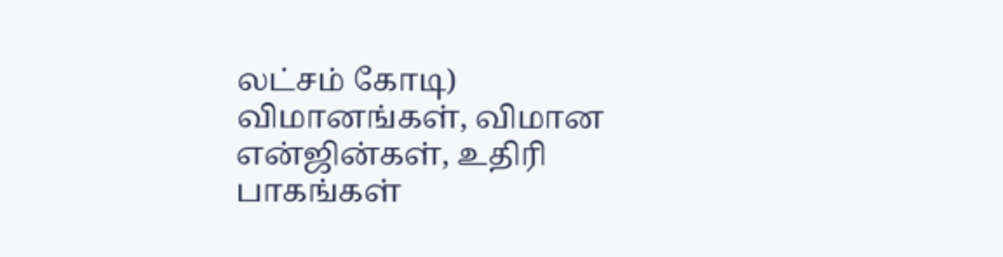லட்சம் கோடி) விமானங்கள், விமான என்ஜின்கள், உதிரி பாகங்கள்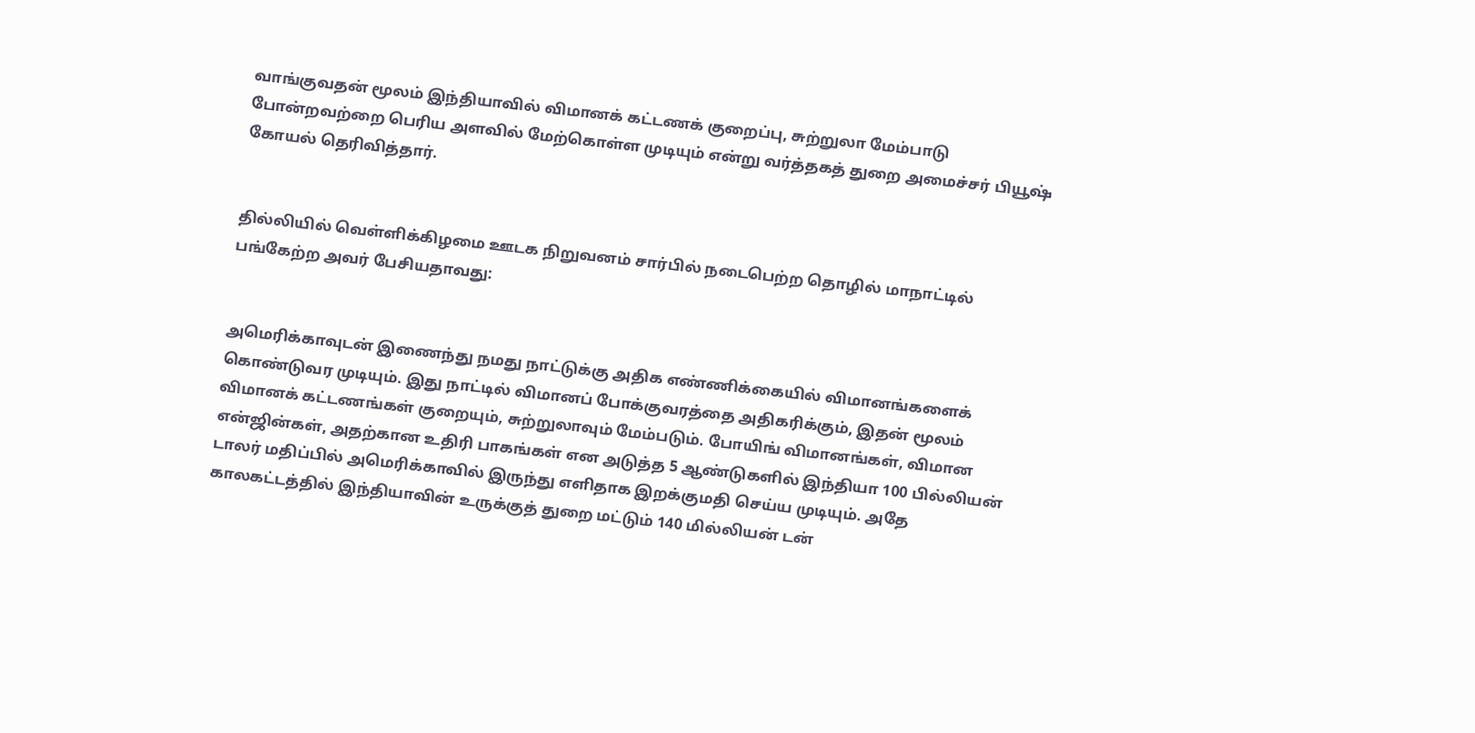வாங்குவதன் மூலம் இந்தியாவில் விமானக் கட்டணக் குறைப்பு, சுற்றுலா மேம்பாடு போன்றவற்றை பெரிய அளவில் மேற்கொள்ள முடியும் என்று வர்த்தகத் துறை அமைச்சர் பியூஷ் கோயல் தெரிவித்தார்.


தில்லியில் வெள்ளிக்கிழமை ஊடக நிறுவனம் சார்பில் நடைபெற்ற தொழில் மாநாட்டில் பங்கேற்ற அவர் பேசியதாவது:


அமெரிக்காவுடன் இணைந்து நமது நாட்டுக்கு அதிக எண்ணிக்கையில் விமானங்களைக் கொண்டுவர முடியும். இது நாட்டில் விமானப் போக்குவரத்தை அதிகரிக்கும், இதன் மூலம் விமானக் கட்டணங்கள் குறையும், சுற்றுலாவும் மேம்படும். போயிங் விமானங்கள், விமான என்ஜின்கள், அதற்கான உதிரி பாகங்கள் என அடுத்த 5 ஆண்டுகளில் இந்தியா 100 பில்லியன் டாலர் மதிப்பில் அமெரிக்காவில் இருந்து எளிதாக இறக்குமதி செய்ய முடியும். அதே காலகட்டத்தில் இந்தியாவின் உருக்குத் துறை மட்டும் 140 மில்லியன் டன்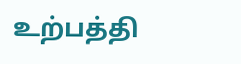உற்பத்தி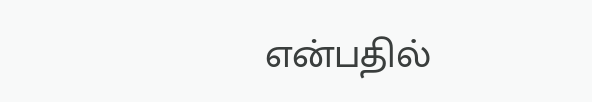என்பதில்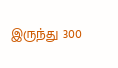இருந்து 300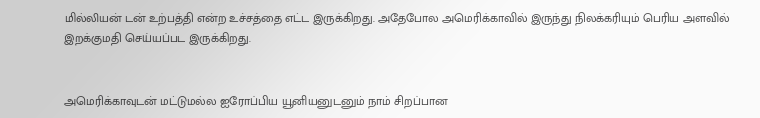மில்லியன் டன் உற்பத்தி என்ற உச்சத்தை எட்ட இருக்கிறது. அதேபோல அமெரிக்காவில் இருந்து நிலக்கரியும் பெரிய அளவில் இறக்குமதி செய்யப்பட இருக்கிறது.


அமெரிக்காவுடன் மட்டுமல்ல ஐரோப்பிய யூனியனுடனும் நாம் சிறப்பான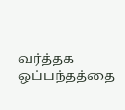வர்த்தக ஒப்பந்தத்தை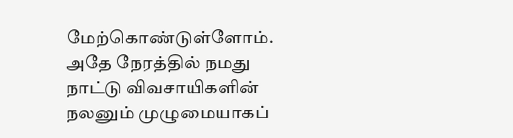மேற்கொண்டுள்ளோம். அதே நேரத்தில் நமது நாட்டு விவசாயிகளின் நலனும் முழுமையாகப்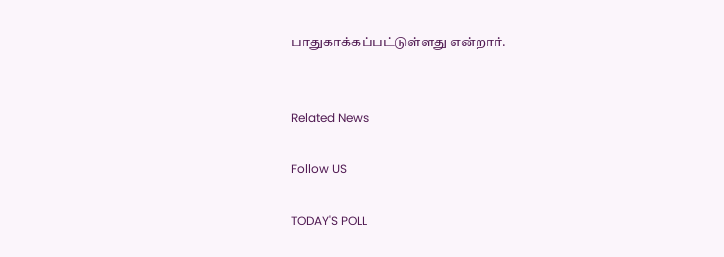பாதுகாக்கப்பட்டுள்ளது என்றார்.


Related News

Follow US

TODAY'S POLL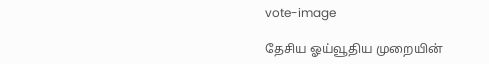vote-image

தேசிய ஓய்வூதிய முறையின்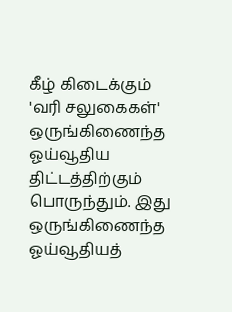கீழ் கிடைக்கும் 'வரி சலுகைகள்' ஒருங்கிணைந்த ஓய்வூதிய திட்டத்திற்கும் பொருந்தும். இது ஒருங்கிணைந்த ஓய்வூதியத்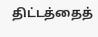திட்டத்தைத்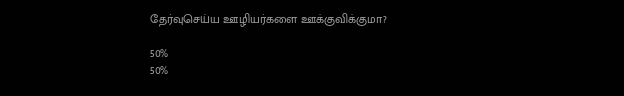தேர்வுசெய்ய ஊழியர்களை ஊக்குவிக்குமா?

50%
50%